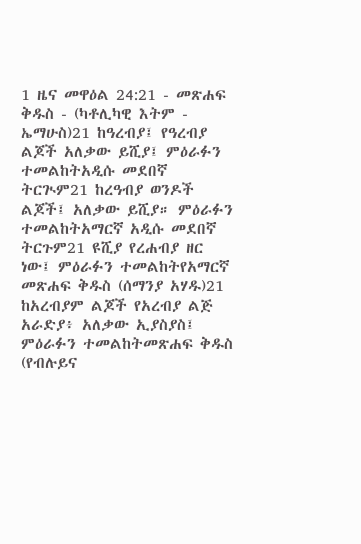1 ዜና መዋዕል 24:21 - መጽሐፍ ቅዱስ - (ካቶሊካዊ እትም - ኤማሁስ)21 ከዓረብያ፤ የዓረብያ ልጆች አለቃው ይሺያ፤ ምዕራፉን ተመልከትአዲሱ መደበኛ ትርጒም21 ከረዓብያ ወንዶች ልጆች፤ አለቃው ይሺያ። ምዕራፉን ተመልከትአማርኛ አዲሱ መደበኛ ትርጉም21 ዩሺያ የረሐብያ ዘር ነው፤ ምዕራፉን ተመልከትየአማርኛ መጽሐፍ ቅዱስ (ሰማንያ አሃዱ)21 ከአረብያም ልጆች የአረብያ ልጅ አራድያ፥ አለቃው ኢያስያስ፤ ምዕራፉን ተመልከትመጽሐፍ ቅዱስ (የብሉይና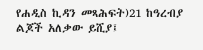የሐዲስ ኪዳን መጻሕፍት)21 ከዓረብያ ልጆች አለቃው ይሺያ፤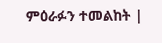ምዕራፉን ተመልከት |